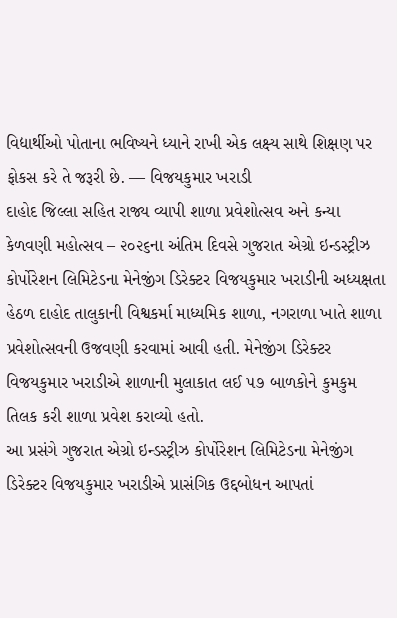વિદ્યાર્થીઓ પોતાના ભવિષ્યને ધ્યાને રાખી એક લક્ષ્ય સાથે શિક્ષણ પર ફોકસ કરે તે જરૂરી છે. –– વિજયકુમાર ખરાડી
દાહોદ જિલ્લા સહિત રાજ્ય વ્યાપી શાળા પ્રવેશોત્સવ અને કન્યા કેળવણી મહોત્સવ – ૨૦૨૬ના અંતિમ દિવસે ગુજરાત એગ્રો ઇન્ડસ્ટ્રીઝ કોર્પોરેશન લિમિટેડના મેનેજીંગ ડિરેક્ટર વિજયકુમાર ખરાડીની અધ્યક્ષતા હેઠળ દાહોદ તાલુકાની વિશ્વકર્મા માધ્યમિક શાળા, નગરાળા ખાતે શાળા પ્રવેશોત્સવની ઉજવણી કરવામાં આવી હતી. મેનેજીંગ ડિરેક્ટર વિજયકુમાર ખરાડીએ શાળાની મુલાકાત લઈ ૫૭ બાળકોને કુમકુમ તિલક કરી શાળા પ્રવેશ કરાવ્યો હતો.
આ પ્રસંગે ગુજરાત એગ્રો ઇન્ડસ્ટ્રીઝ કોર્પોરેશન લિમિટેડના મેનેજીંગ ડિરેક્ટર વિજયકુમાર ખરાડીએ પ્રાસંગિક ઉદ્દબોધન આપતાં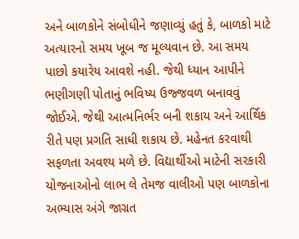અને બાળકોને સંબોધીને જણાવ્યું હતું કે, બાળકો માટે અત્યારનો સમય ખૂબ જ મૂલ્યવાન છે. આ સમય પાછો કયારેય આવશે નહી. જેથી ધ્યાન આપીને ભણીગણી પોતાનું ભવિષ્ય ઉજ્જવળ બનાવવું જોઈએ. જેથી આત્મનિર્ભર બની શકાય અને આર્થિક રીતે પણ પ્રગતિ સાધી શકાય છે. મહેનત કરવાથી સફળતા અવશ્ય મળે છે. વિદ્યાર્થીઓ માટેની સરકારી યોજનાઓનો લાભ લે તેમજ વાલીઓ પણ બાળકોના અભ્યાસ અંગે જાગ્રત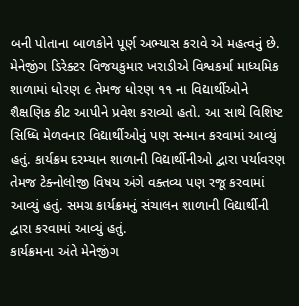બની પોતાના બાળકોને પૂર્ણ અભ્યાસ કરાવે એ મહત્વનું છે.
મેનેજીંગ ડિરેક્ટર વિજયકુમાર ખરાડીએ વિશ્વકર્મા માધ્યમિક શાળામાં ધોરણ ૯ તેમજ ધોરણ ૧૧ ના વિદ્યાર્થીઓને શૈક્ષણિક કીટ આપીને પ્રવેશ કરાવ્યો હતો. આ સાથે વિશિષ્ટ સિધ્ધિ મેળવનાર વિદ્યાર્થીઓનું પણ સન્માન કરવામાં આવ્યું હતું. કાર્યક્રમ દરમ્યાન શાળાની વિદ્યાર્થીનીઓ દ્વારા પર્યાવરણ તેમજ ટેક્નોલોજી વિષય અંગે વક્તવ્ય પણ રજૂ કરવામાં આવ્યું હતું. સમગ્ર કાર્યક્રમનું સંચાલન શાળાની વિદ્યાર્થીની દ્વારા કરવામાં આવ્યું હતું.
કાર્યક્રમના અંતે મેનેજીંગ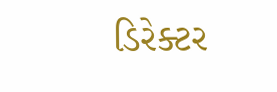ડિરેક્ટર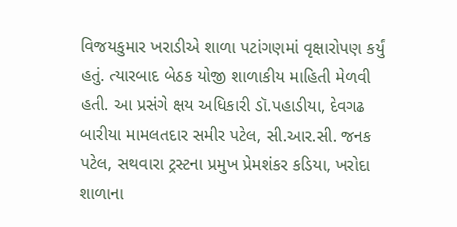વિજયકુમાર ખરાડીએ શાળા પટાંગણમાં વૃક્ષારોપણ કર્યું હતું. ત્યારબાદ બેઠક યોજી શાળાકીય માહિતી મેળવી હતી. આ પ્રસંગે ક્ષય અધિકારી ડૉ.પહાડીયા, દેવગઢ બારીયા મામલતદાર સમીર પટેલ, સી.આર.સી. જનક પટેલ, સથવારા ટ્રસ્ટના પ્રમુખ પ્રેમશંકર કડિયા, ખરોદા શાળાના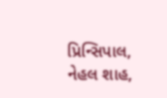પ્રિન્સિપાલ, નેહલ શાહ,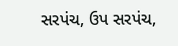સરપંચ, ઉપ સરપંચ,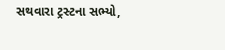સથવારા ટ્રસ્ટના સભ્યો,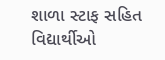શાળા સ્ટાફ સહિત વિદ્યાર્થીઓ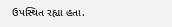ઉપસ્થિત રહ્યા હતા.